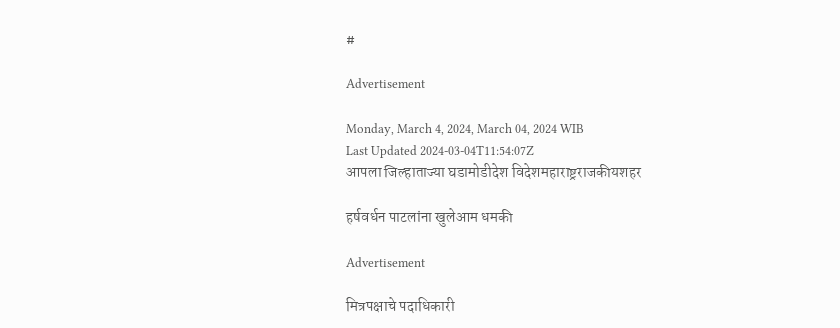#

Advertisement

Monday, March 4, 2024, March 04, 2024 WIB
Last Updated 2024-03-04T11:54:07Z
आपला जिल्हाताज्या घडामोडीदेश विदेशमहाराष्ट्रराजकीयशहर

हर्षवर्धन पाटलांना खुलेआम धमकी

Advertisement

मित्रपक्षाचे पदाधिकारी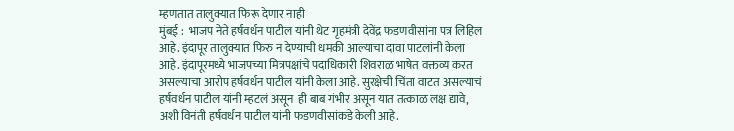म्हणतात तालुक्यात फिरू देणार नाही
मुंबई :  भाजप नेते हर्षवर्धन पाटील यांनी थेट गृहमंत्री देवेंद्र फडणवीसांना पत्र लिहिल आहे. इंदापूर तालुक्यात फिरु न देण्याची धमकी आल्याचा दावा पाटलांनी केला आहे. इंदापूरमध्ये भाजपच्या मित्रपक्षांचे पदाधिकारी शिवराळ भाषेत वक्तव्य करत असल्याचा आरोप हर्षवर्धन पाटील यांनी केला आहे. सुरक्षेची चिंता वाटत असल्याचं हर्षवर्धन पाटील यांनी म्हटलं असून  ही बाब गंभीर असून यात तत्काळ लक्ष द्यावे, अशी विनंती हर्षवर्धन पाटील यांनी फडणवीसांकडे केली आहे.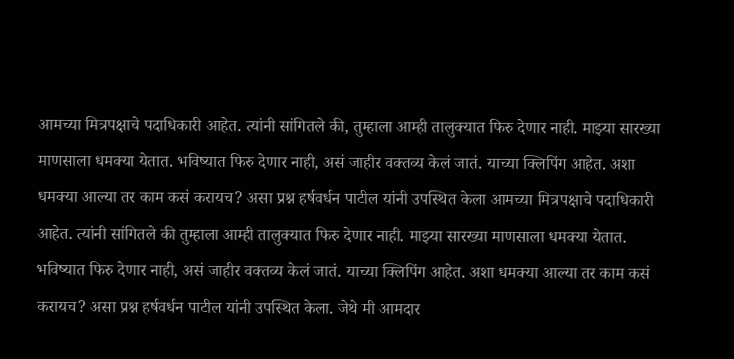आमच्या मित्रपक्षाचे पदाधिकारी आहेत. त्यांनी सांगितले की, तुम्हाला आम्ही तालुक्यात फिरु देणार नाही. माझ्या सारख्या माणसाला धमक्या येतात. भविष्यात फिरु देणार नाही, असं जाहीर वक्तव्य केलं जातं. याच्या क्लिपिंग आहेत. अशा धमक्या आल्या तर काम कसं करायच? असा प्रश्न हर्षवर्धन पाटील यांनी उपस्थित केला आमच्या मित्रपक्षाचे पदाधिकारी आहेत. त्यांनी सांगितले की तुम्हाला आम्ही तालुक्यात फिरु देणार नाही. माझ्या सारख्या माणसाला धमक्या येतात. भविष्यात फिरु देणार नाही, असं जाहीर वक्तव्य केलं जातं. याच्या क्लिपिंग आहेत. अशा धमक्या आल्या तर काम कसं करायच? असा प्रश्न हर्षवर्धन पाटील यांनी उपस्थित केला. जेथे मी आमदार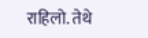राहिलो. तेथे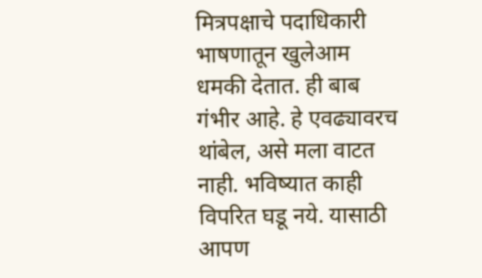मित्रपक्षाचे पदाधिकारी भाषणातून खुलेआम धमकी देतात. ही बाब गंभीर आहे. हे एवढ्यावरच थांबेल, असे मला वाटत नाही. भविष्यात काही विपरित घडू नये. यासाठी आपण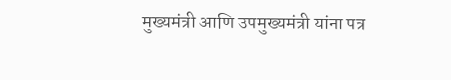मुख्यमंत्री आणि उपमुख्यमंत्री यांना पत्र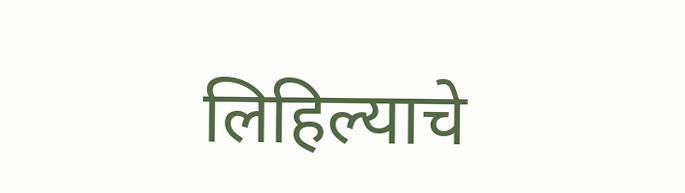लिहिल्याचे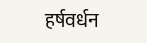हर्षवर्धन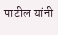पाटील यांनी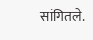सांगितले.